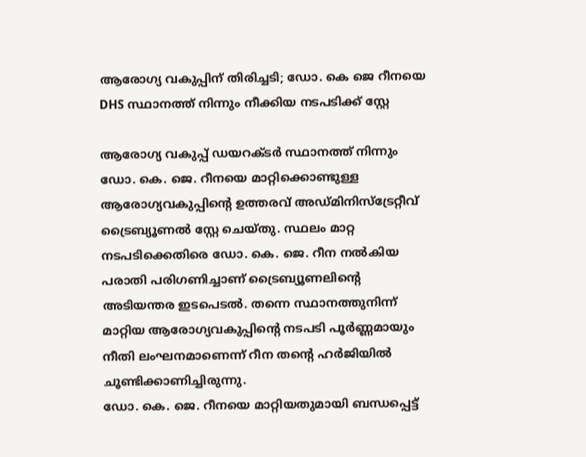ആരോഗ്യ വകുപ്പിന് തിരിച്ചടി; ഡോ. കെ ജെ റീനയെ DHS സ്ഥാനത്ത് നിന്നും നീക്കിയ നടപടിക്ക് സ്റ്റേ

ആരോഗ്യ വകുപ്പ് ഡയറക്ടർ സ്ഥാനത്ത് നിന്നും ഡോ. കെ. ജെ. റീനയെ മാറ്റിക്കൊണ്ടുള്ള ആരോഗ്യവകുപ്പിന്റെ ഉത്തരവ് അഡ്മിനിസ്ട്രേറ്റീവ് ട്രൈബ്യൂണൽ സ്റ്റേ ചെയ്തു. സ്ഥലം മാറ്റ നടപടിക്കെതിരെ ഡോ. കെ. ജെ. റീന നൽകിയ പരാതി പരിഗണിച്ചാണ് ട്രൈബ്യൂണലിന്റെ അടിയന്തര ഇടപെടൽ. തന്നെ സ്ഥാനത്തുനിന്ന് മാറ്റിയ ആരോഗ്യവകുപ്പിന്റെ നടപടി പൂർണ്ണമായും നീതി ലംഘനമാണെന്ന് റീന തന്റെ ഹർജിയിൽ ചൂണ്ടിക്കാണിച്ചിരുന്നു.
ഡോ. കെ. ജെ. റീനയെ മാറ്റിയതുമായി ബന്ധപ്പെട്ട്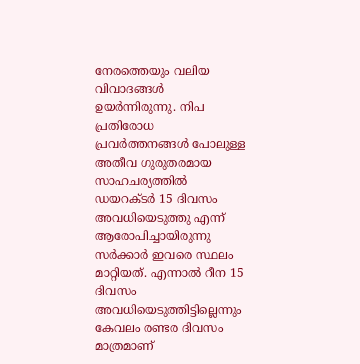നേരത്തെയും വലിയ വിവാദങ്ങൾ ഉയർന്നിരുന്നു. നിപ പ്രതിരോധ പ്രവർത്തനങ്ങൾ പോലുള്ള അതീവ ഗുരുതരമായ സാഹചര്യത്തിൽ ഡയറക്ടർ 15 ദിവസം അവധിയെടുത്തു എന്ന് ആരോപിച്ചായിരുന്നു സർക്കാർ ഇവരെ സ്ഥലം മാറ്റിയത്. എന്നാൽ റീന 15 ദിവസം അവധിയെടുത്തിട്ടില്ലെന്നും കേവലം രണ്ടര ദിവസം മാത്രമാണ്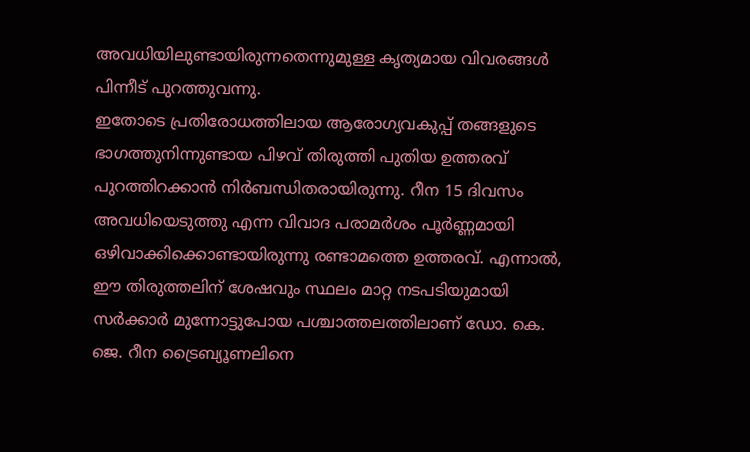അവധിയിലുണ്ടായിരുന്നതെന്നുമുള്ള കൃത്യമായ വിവരങ്ങൾ പിന്നീട് പുറത്തുവന്നു.
ഇതോടെ പ്രതിരോധത്തിലായ ആരോഗ്യവകുപ്പ് തങ്ങളുടെ ഭാഗത്തുനിന്നുണ്ടായ പിഴവ് തിരുത്തി പുതിയ ഉത്തരവ് പുറത്തിറക്കാൻ നിർബന്ധിതരായിരുന്നു. റീന 15 ദിവസം അവധിയെടുത്തു എന്ന വിവാദ പരാമർശം പൂർണ്ണമായി ഒഴിവാക്കിക്കൊണ്ടായിരുന്നു രണ്ടാമത്തെ ഉത്തരവ്. എന്നാൽ, ഈ തിരുത്തലിന് ശേഷവും സ്ഥലം മാറ്റ നടപടിയുമായി സർക്കാർ മുന്നോട്ടുപോയ പശ്ചാത്തലത്തിലാണ് ഡോ. കെ. ജെ. റീന ട്രൈബ്യൂണലിനെ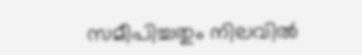സമീപിച്ചതും നിലവിൽ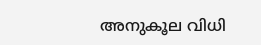അനുകൂല വിധി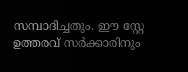സമ്പാദിച്ചതും. ഈ സ്റ്റേ ഉത്തരവ് സർക്കാരിനും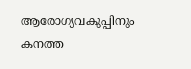ആരോഗ്യവകുപ്പിനും കനത്ത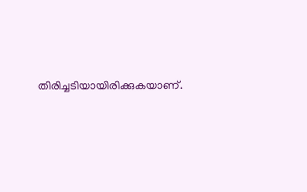തിരിച്ചടിയായിരിക്കുകയാണ്.